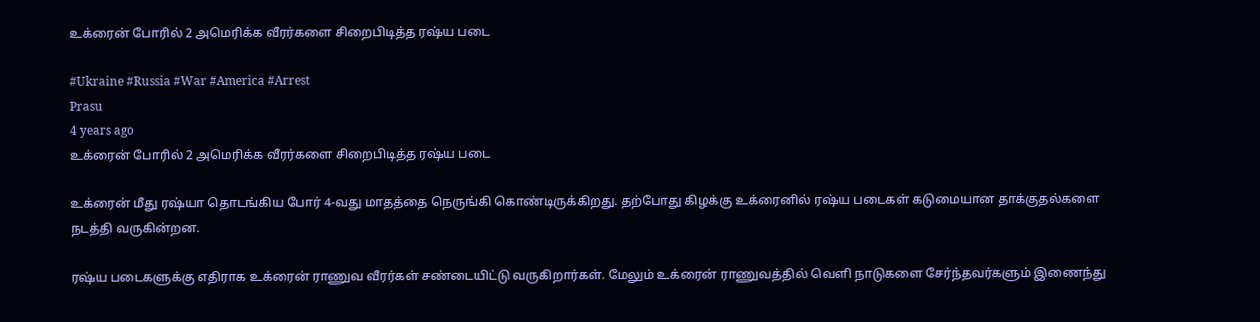உக்ரைன் போரில் 2 அமெரிக்க வீரர்களை சிறைபிடித்த ரஷ்ய படை

#Ukraine #Russia #War #America #Arrest
Prasu
4 years ago
உக்ரைன் போரில் 2 அமெரிக்க வீரர்களை சிறைபிடித்த ரஷ்ய படை

உக்ரைன் மீது ரஷ்யா தொடங்கிய போர் 4-வது மாதத்தை நெருங்கி கொண்டிருக்கிறது. தற்போது கிழக்கு உக்ரைனில் ரஷ்ய படைகள் கடுமையான தாக்குதல்களை நடத்தி வருகின்றன.

ரஷ்ய படைகளுக்கு எதிராக உக்ரைன் ராணுவ வீரர்கள் சண்டையிட்டு வருகிறார்கள். மேலும் உக்ரைன் ராணுவத்தில் வெளி நாடுகளை சேர்ந்தவர்களும் இணைந்து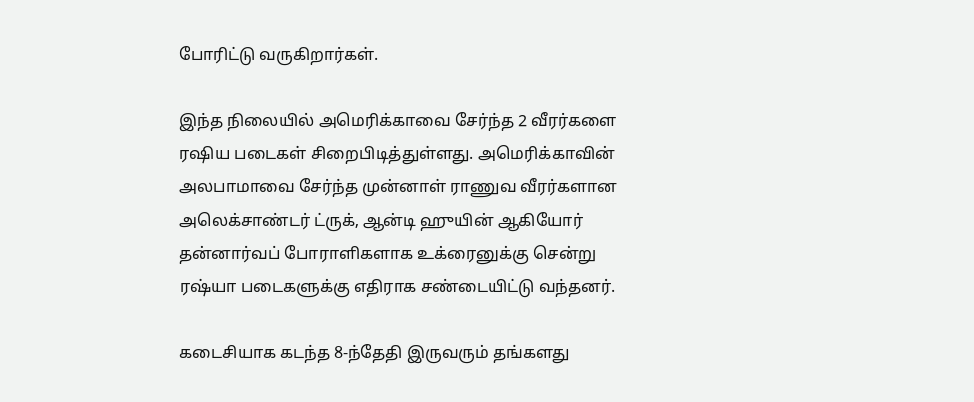போரிட்டு வருகிறார்கள்.

இந்த நிலையில் அமெரிக்காவை சேர்ந்த 2 வீரர்களை ரஷிய படைகள் சிறைபிடித்துள்ளது. அமெரிக்காவின் அலபாமாவை சேர்ந்த முன்னாள் ராணுவ வீரர்களான அலெக்சாண்டர் ட்ருக், ஆன்டி ஹுயின் ஆகியோர் தன்னார்வப் போராளிகளாக உக்ரைனுக்கு சென்று ரஷ்யா படைகளுக்கு எதிராக சண்டையிட்டு வந்தனர்.

கடைசியாக கடந்த 8-ந்தேதி இருவரும் தங்களது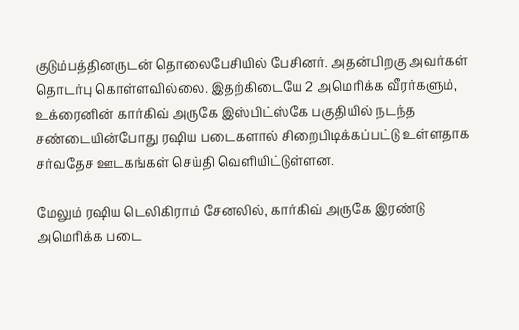குடும்பத்தினருடன் தொலைபேசியில் பேசினர். அதன்பிறகு அவர்கள் தொடர்பு கொள்ளவில்லை. இதற்கிடையே 2 அமெரிக்க வீரர்களும், உக்ரைனின் கார்கிவ் அருகே இஸ்பிட்ஸ்கே பகுதியில் நடந்த சண்டையின்போது ரஷிய படைகளால் சிறைபிடிக்கப்பட்டு உள்ளதாக சர்வதேச ஊடகங்கள் செய்தி வெளியிட்டுள்ளன.

மேலும் ரஷிய டெலிகிராம் சேனலில், கார்கிவ் அருகே இரண்டு அமெரிக்க படை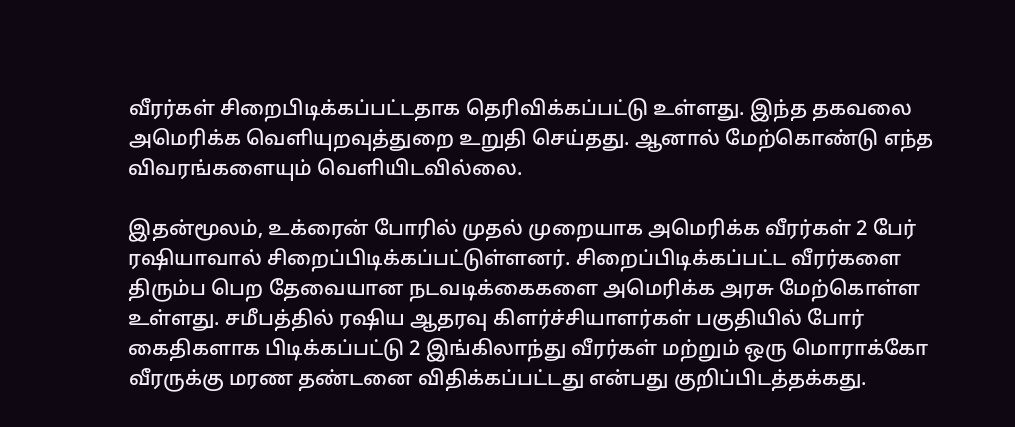வீரர்கள் சிறைபிடிக்கப்பட்டதாக தெரிவிக்கப்பட்டு உள்ளது. இந்த தகவலை அமெரிக்க வெளியுறவுத்துறை உறுதி செய்தது. ஆனால் மேற்கொண்டு எந்த விவரங்களையும் வெளியிடவில்லை.

இதன்மூலம், உக்ரைன் போரில் முதல் முறையாக அமெரிக்க வீரர்கள் 2 பேர் ரஷியாவால் சிறைப்பிடிக்கப்பட்டுள்ளனர். சிறைப்பிடிக்கப்பட்ட வீரர்களை திரும்ப பெற தேவையான நடவடிக்கைகளை அமெரிக்க அரசு மேற்கொள்ள உள்ளது. சமீபத்தில் ரஷிய ஆதரவு கிளர்ச்சியாளர்கள் பகுதியில் போர் கைதிகளாக பிடிக்கப்பட்டு 2 இங்கிலாந்து வீரர்கள் மற்றும் ஒரு மொராக்கோ வீரருக்கு மரண தண்டனை விதிக்கப்பட்டது என்பது குறிப்பிடத்தக்கது.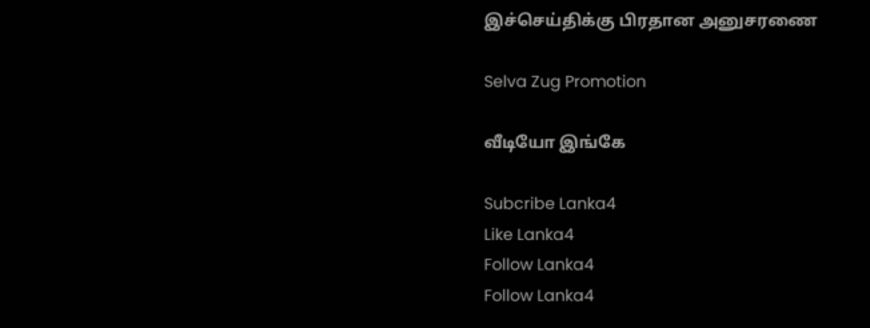இச்செய்திக்கு பிரதான அனுசரணை

Selva Zug Promotion

வீடியோ இங்கே

Subcribe Lanka4
Like Lanka4
Follow Lanka4
Follow Lanka4